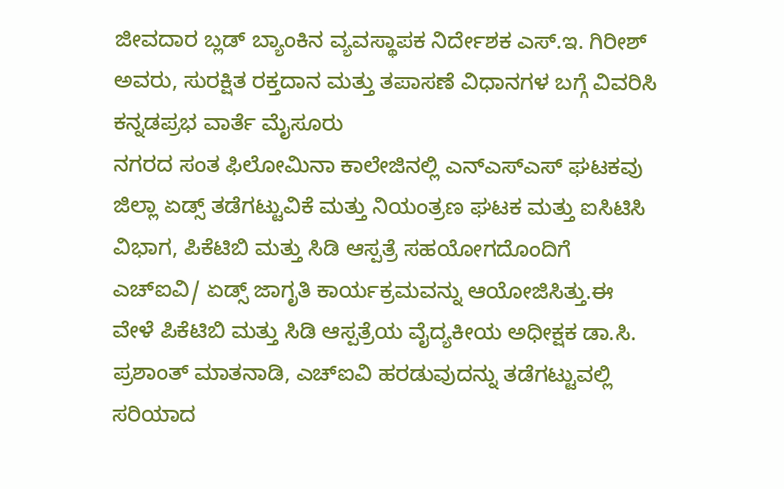ಜೀವದಾರ ಬ್ಲಡ್ ಬ್ಯಾಂಕಿನ ವ್ಯವಸ್ಥಾಪಕ ನಿರ್ದೇಶಕ ಎಸ್.ಇ. ಗಿರೀಶ್ ಅವರು, ಸುರಕ್ಷಿತ ರಕ್ತದಾನ ಮತ್ತು ತಪಾಸಣೆ ವಿಧಾನಗಳ ಬಗ್ಗೆ ವಿವರಿಸಿ
ಕನ್ನಡಪ್ರಭ ವಾರ್ತೆ ಮೈಸೂರು
ನಗರದ ಸಂತ ಫಿಲೋಮಿನಾ ಕಾಲೇಜಿನಲ್ಲಿ ಎನ್ಎಸ್ಎಸ್ ಘಟಕವು ಜಿಲ್ಲಾ ಏಡ್ಸ್ ತಡೆಗಟ್ಟುವಿಕೆ ಮತ್ತು ನಿಯಂತ್ರಣ ಘಟಕ ಮತ್ತು ಐಸಿಟಿಸಿ ವಿಭಾಗ, ಪಿಕೆಟಿಬಿ ಮತ್ತು ಸಿಡಿ ಆಸ್ಪತ್ರೆ ಸಹಯೋಗದೊಂದಿಗೆ ಎಚ್ಐವಿ/ ಏಡ್ಸ್ ಜಾಗೃತಿ ಕಾರ್ಯಕ್ರಮವನ್ನು ಆಯೋಜಿಸಿತ್ತು.ಈ ವೇಳೆ ಪಿಕೆಟಿಬಿ ಮತ್ತು ಸಿಡಿ ಆಸ್ಪತ್ರೆಯ ವೈದ್ಯಕೀಯ ಅಧೀಕ್ಷಕ ಡಾ.ಸಿ. ಪ್ರಶಾಂತ್ ಮಾತನಾಡಿ, ಎಚ್ಐವಿ ಹರಡುವುದನ್ನು ತಡೆಗಟ್ಟುವಲ್ಲಿ ಸರಿಯಾದ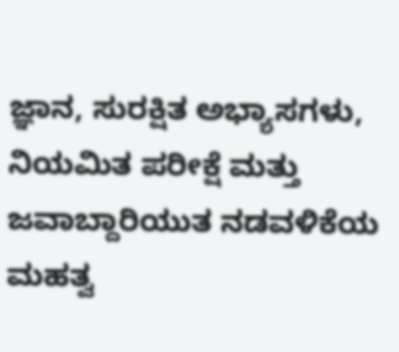ಜ್ಞಾನ, ಸುರಕ್ಷಿತ ಅಭ್ಯಾಸಗಳು, ನಿಯಮಿತ ಪರೀಕ್ಷೆ ಮತ್ತು ಜವಾಬ್ದಾರಿಯುತ ನಡವಳಿಕೆಯ ಮಹತ್ವ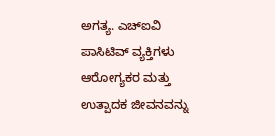ಅಗತ್ಯ. ಎಚ್ಐವಿ ಪಾಸಿಟಿವ್ ವ್ಯಕ್ತಿಗಳು ಆರೋಗ್ಯಕರ ಮತ್ತು ಉತ್ಪಾದಕ ಜೀವನವನ್ನು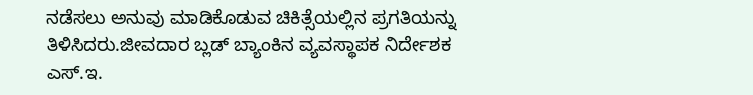ನಡೆಸಲು ಅನುವು ಮಾಡಿಕೊಡುವ ಚಿಕಿತ್ಸೆಯಲ್ಲಿನ ಪ್ರಗತಿಯನ್ನು ತಿಳಿಸಿದರು.ಜೀವದಾರ ಬ್ಲಡ್ ಬ್ಯಾಂಕಿನ ವ್ಯವಸ್ಥಾಪಕ ನಿರ್ದೇಶಕ ಎಸ್.ಇ.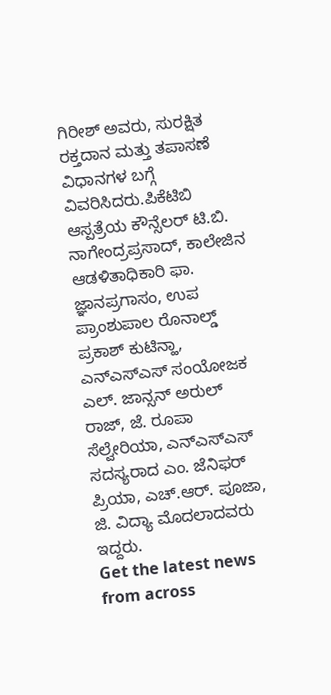ಗಿರೀಶ್ ಅವರು, ಸುರಕ್ಷಿತ ರಕ್ತದಾನ ಮತ್ತು ತಪಾಸಣೆ ವಿಧಾನಗಳ ಬಗ್ಗೆ ವಿವರಿಸಿದರು.ಪಿಕೆಟಿಬಿ ಆಸ್ಪತ್ರೆಯ ಕೌನ್ಸೆಲರ್ ಟಿ.ಬಿ. ನಾಗೇಂದ್ರಪ್ರಸಾದ್, ಕಾಲೇಜಿನ ಆಡಳಿತಾಧಿಕಾರಿ ಫಾ. ಜ್ಞಾನಪ್ರಗಾಸಂ, ಉಪ ಪ್ರಾಂಶುಪಾಲ ರೊನಾಲ್ಡ್ ಪ್ರಕಾಶ್ ಕುಟಿನ್ಹಾ, ಎನ್ಎಸ್ಎಸ್ ಸಂಯೋಜಕ ಎಲ್. ಜಾನ್ಸನ್ ಅರುಲ್ ರಾಜ್, ಜೆ. ರೂಪಾ ಸೆಲ್ವೇರಿಯಾ, ಎನ್ಎಸ್ಎಸ್ ಸದಸ್ಯರಾದ ಎಂ. ಜೆನಿಫರ್ ಪ್ರಿಯಾ, ಎಚ್.ಆರ್. ಪೂಜಾ, ಜಿ. ವಿದ್ಯಾ ಮೊದಲಾದವರು ಇದ್ದರು.
Get the latest news from across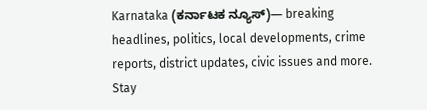Karnataka (ಕರ್ನಾಟಕ ನ್ಯೂಸ್)— breaking headlines, politics, local developments, crime reports, district updates, civic issues and more. Stay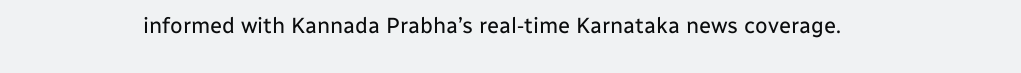informed with Kannada Prabha’s real‑time Karnataka news coverage.